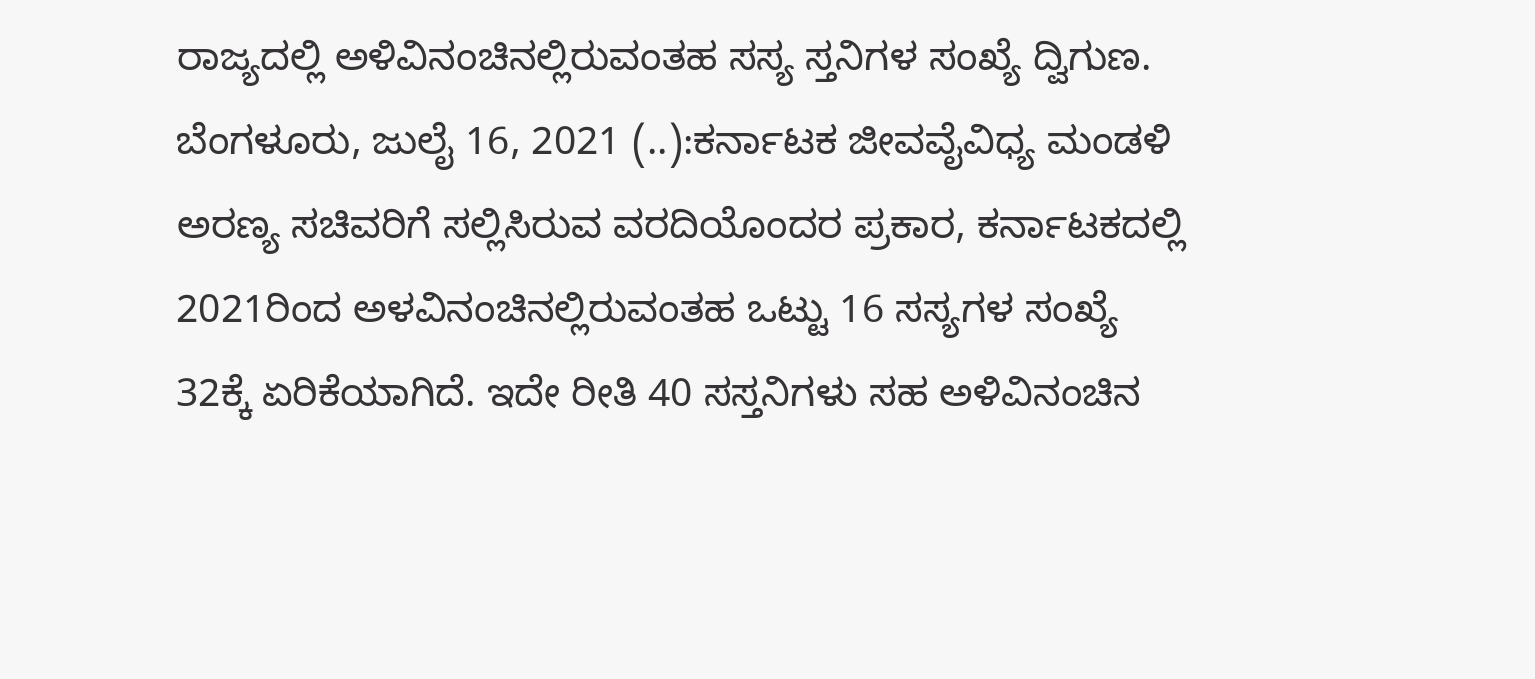ರಾಜ್ಯದಲ್ಲಿ ಅಳಿವಿನಂಚಿನಲ್ಲಿರುವಂತಹ ಸಸ್ಯ ಸ್ತನಿಗಳ ಸಂಖ್ಯೆ ದ್ವಿಗುಣ. ಬೆಂಗಳೂರು, ಜುಲೈ 16, 2021 (..):ಕರ್ನಾಟಕ ಜೀವವೈವಿಧ್ಯ ಮಂಡಳಿ ಅರಣ್ಯ ಸಚಿವರಿಗೆ ಸಲ್ಲಿಸಿರುವ ವರದಿಯೊಂದರ ಪ್ರಕಾರ, ಕರ್ನಾಟಕದಲ್ಲಿ 2021ರಿಂದ ಅಳವಿನಂಚಿನಲ್ಲಿರುವಂತಹ ಒಟ್ಟು 16 ಸಸ್ಯಗಳ ಸಂಖ್ಯೆ 32ಕ್ಕೆ ಏರಿಕೆಯಾಗಿದೆ. ಇದೇ ರೀತಿ 40 ಸಸ್ತನಿಗಳು ಸಹ ಅಳಿವಿನಂಚಿನ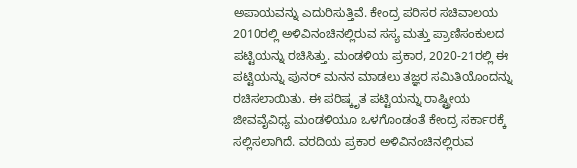ಅಪಾಯವನ್ನು ಎದುರಿಸುತ್ತಿವೆ. ಕೇಂದ್ರ ಪರಿಸರ ಸಚಿವಾಲಯ 2010ರಲ್ಲಿ ಅಳಿವಿನಂಚಿನಲ್ಲಿರುವ ಸಸ್ಯ ಮತ್ತು ಪ್ರಾಣಿಸಂಕುಲದ ಪಟ್ಟಿಯನ್ನು ರಚಿಸಿತ್ತು. ಮಂಡಳಿಯ ಪ್ರಕಾರ, 2020-21ರಲ್ಲಿ ಈ ಪಟ್ಟಿಯನ್ನು ಪುನರ್‌ ಮನನ ಮಾಡಲು ತಜ್ಞರ ಸಮಿತಿಯೊಂದನ್ನು ರಚಿಸಲಾಯಿತು. ಈ ಪರಿಷ್ಕೃತ ಪಟ್ಟಿಯನ್ನು ರಾಷ್ಟ್ರೀಯ ಜೀವವೈವಿಧ್ಯ ಮಂಡಳಿಯೂ ಒಳಗೊಂಡಂತೆ ಕೇಂದ್ರ ಸರ್ಕಾರಕ್ಕೆ ಸಲ್ಲಿಸಲಾಗಿದೆ. ವರದಿಯ ಪ್ರಕಾರ ಅಳಿವಿನಂಚಿನಲ್ಲಿರುವ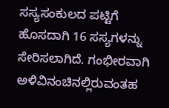ಸಸ್ಯಸಂಕುಲದ ಪಟ್ಟಿಗೆ ಹೊಸದಾಗಿ 16 ಸಸ್ಯಗಳನ್ನು ಸೇರಿಸಲಾಗಿದೆ. ಗಂಭೀರವಾಗಿ ಅಳಿವಿನಂಚಿನಲ್ಲಿರುವಂತಹ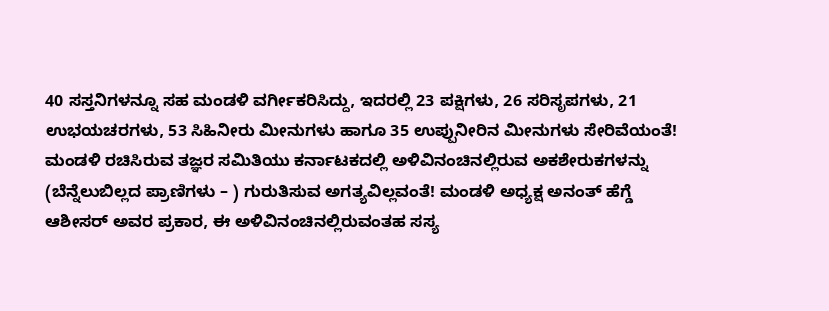40 ಸಸ್ತನಿಗಳನ್ನೂ ಸಹ ಮಂಡಳಿ ವರ್ಗೀಕರಿಸಿದ್ದು, ಇದರಲ್ಲಿ 23 ಪಕ್ಷಿಗಳು, 26 ಸರಿಸೃಪಗಳು, 21 ಉಭಯಚರಗಳು, 53 ಸಿಹಿನೀರು ಮೀನುಗಳು ಹಾಗೂ 35 ಉಪ್ಪುನೀರಿನ ಮೀನುಗಳು ಸೇರಿವೆಯಂತೆ! ಮಂಡಳಿ ರಚಿಸಿರುವ ತಜ್ಞರ ಸಮಿತಿಯು ಕರ್ನಾಟಕದಲ್ಲಿ ಅಳಿವಿನಂಚಿನಲ್ಲಿರುವ ಅಕಶೇರುಕಗಳನ್ನು (ಬೆನ್ನೆಲುಬಿಲ್ಲದ ಪ್ರಾಣಿಗಳು – ) ಗುರುತಿಸುವ ಅಗತ್ಯವಿಲ್ಲವಂತೆ! ಮಂಡಳಿ ಅಧ್ಯಕ್ಷ ಅನಂತ್ ಹೆಗ್ಡೆ ಆಶೀಸರ್ ಅವರ ಪ್ರಕಾರ, ಈ ಅಳಿವಿನಂಚಿನಲ್ಲಿರುವಂತಹ ಸಸ್ಯ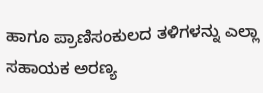ಹಾಗೂ ಪ್ರಾಣಿಸಂಕುಲದ ತಳಿಗಳನ್ನು ಎಲ್ಲಾ ಸಹಾಯಕ ಅರಣ್ಯ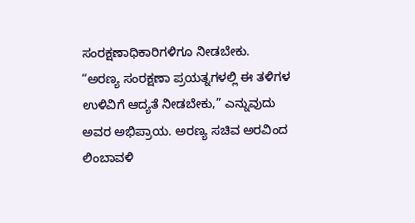ಸಂರಕ್ಷಣಾಧಿಕಾರಿಗಳಿಗೂ ನೀಡಬೇಕು. “ಅರಣ್ಯ ಸಂರಕ್ಷಣಾ ಪ್ರಯತ್ನಗಳಲ್ಲಿ ಈ ತಳಿಗಳ ಉಳಿವಿಗೆ ಆದ್ಯತೆ ನೀಡಬೇಕು,” ಎನ್ನುವುದು ಅವರ ಅಭಿಪ್ರಾಯ. ಅರಣ್ಯ ಸಚಿವ ಅರವಿಂದ ಲಿಂಬಾವಳಿ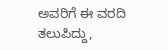ಅವರಿಗೆ ಈ ವರದಿ ತಲುಪಿದ್ದು,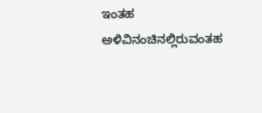ಇಂತಹ ಅಳಿವಿನಂಚಿನಲ್ಲಿರುವಂತಹ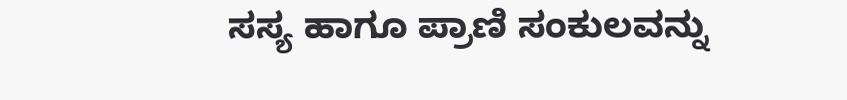ಸಸ್ಯ ಹಾಗೂ ಪ್ರಾಣಿ ಸಂಕುಲವನ್ನು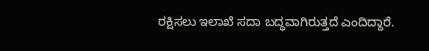ರಕ್ಷಿಸಲು ಇಲಾಖೆ ಸದಾ ಬದ್ಧವಾಗಿರುತ್ತದೆ ಎಂದಿದ್ದಾರೆ.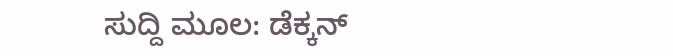ಸುದ್ದಿ ಮೂಲ: ಡೆಕ್ಕನ್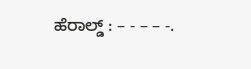ಹೆರಾಲ್ಡ್ : – - – – -.